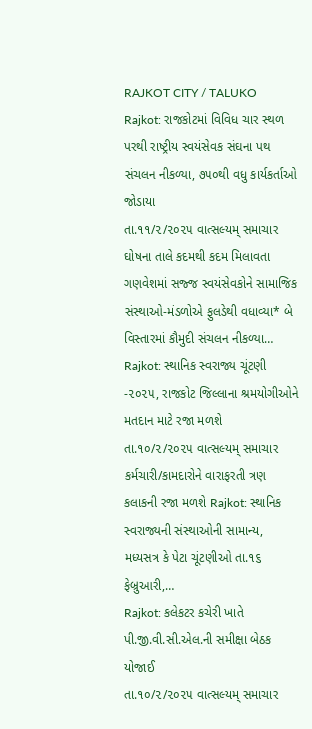RAJKOT CITY / TALUKO
Rajkot: રાજકોટમાં વિવિધ ચાર સ્થળ પરથી રાષ્ટ્રીય સ્વયંસેવક સંઘના પથ સંચલન નીકળ્યા, ૭૫૦થી વધુ કાર્યકર્તાઓ જોડાયા
તા.૧૧/૨/૨૦૨૫ વાત્સલ્યમ્ સમાચાર ઘોષના તાલે કદમથી કદમ મિલાવતા ગણવેશમાં સજ્જ સ્વયંસેવકોને સામાજિક સંસ્થાઓ-મંડળોએ ફુલડેથી વધાવ્યા* બે વિસ્તારમાં કૌમુદી સંચલન નીકળ્યા…
Rajkot: સ્થાનિક સ્વરાજ્ય ચૂંટણી -૨૦૨૫, રાજકોટ જિલ્લાના શ્રમયોગીઓને મતદાન માટે રજા મળશે
તા.૧૦/૨/૨૦૨૫ વાત્સલ્યમ્ સમાચાર કર્મચારી/કામદારોને વારાફરતી ત્રણ કલાકની રજા મળશે Rajkot: સ્થાનિક સ્વરાજ્યની સંસ્થાઓની સામાન્ય, મધ્યસત્ર કે પેટા ચૂંટણીઓ તા.૧૬ ફેબ્રુઆરી,…
Rajkot: કલેકટર કચેરી ખાતે પી.જી.વી.સી.એલ.ની સમીક્ષા બેઠક યોજાઈ
તા.૧૦/૨/૨૦૨૫ વાત્સલ્યમ્ સમાચાર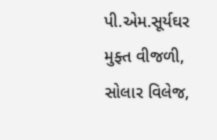પી.એમ.સૂર્યઘર મુફ્ત વીજળી, સોલાર વિલેજ,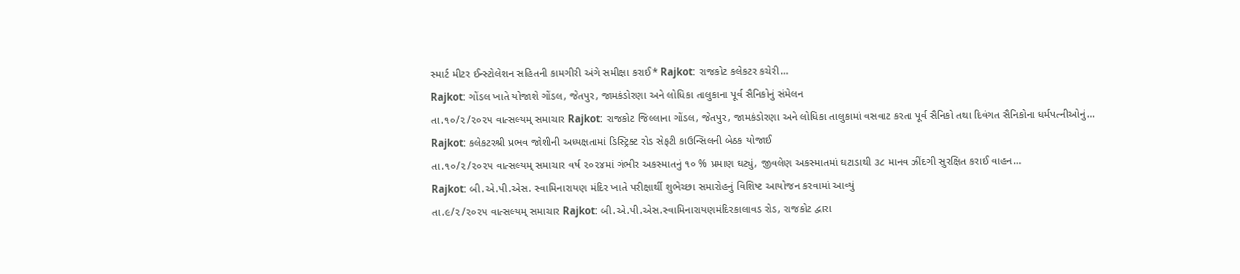સ્માર્ટ મીટર ઈન્સ્ટોલેશન સહિતની કામગીરી અંગે સમીક્ષા કરાઈ* Rajkot: રાજકોટ કલેકટર કચેરી…
Rajkot: ગોંડલ ખાતે યોજાશે ગોંડલ, જેતપુર, જામકંડોરણા અને લોધિકા તાલુકાના પૂર્વ સૈનિકોનું સંમેલન
તા.૧૦/૨/૨૦૨૫ વાત્સલ્યમ્ સમાચાર Rajkot: રાજકોટ જિલ્લાના ગોંડલ, જેતપુર, જામકંડોરણા અને લોધિકા તાલુકામાં વસવાટ કરતા પૂર્વ સૈનિકો તથા દિવંગત સૈનિકોના ધર્મપત્નીઓનું…
Rajkot: કલેકટરશ્રી પ્રભવ જોશીની અધ્યક્ષતામાં ડિસ્ટ્રિક્ટ રોડ સેફટી કાઉન્સિલની બેઠક યોજાઈ
તા.૧૦/૨/૨૦૨૫ વાત્સલ્યમ્ સમાચાર વર્ષ ૨૦૨૪માં ગંભીર અકસ્માતનું ૧૦ % પ્રમાણ ઘટ્યું, જીવલેણ અકસ્માતમાં ઘટાડાથી ૩૮ માનવ ઝીંદગી સુરક્ષિત કરાઈ વાહન…
Rajkot: બી.એ.પી.એસ. સ્વામિનારાયણ મંદિર ખાતે પરીક્ષાર્થી શુભેચ્છા સમારોહનું વિશિષ્ટ આયોજન કરવામાં આવ્યું
તા.૯/૨/૨૦૨૫ વાત્સલ્યમ્ સમાચાર Rajkot: બી.એ.પી.એસ.સ્વામિનારાયણમંદિરકાલાવડ રોડ, રાજકોટ દ્વારા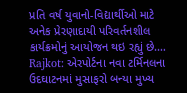પ્રતિ વર્ષ યુવાનો-વિદ્યાર્થીઓ માટે અનેક પ્રેરણાદાયી પરિવર્તનશીલ કાર્યક્રમોનું આયોજન થઇ રહ્યું છે.…
Rajkot: એરપોર્ટના નવા ટર્મિનલના ઉદઘાટનમાં મુસાફરો બન્યા મુખ્ય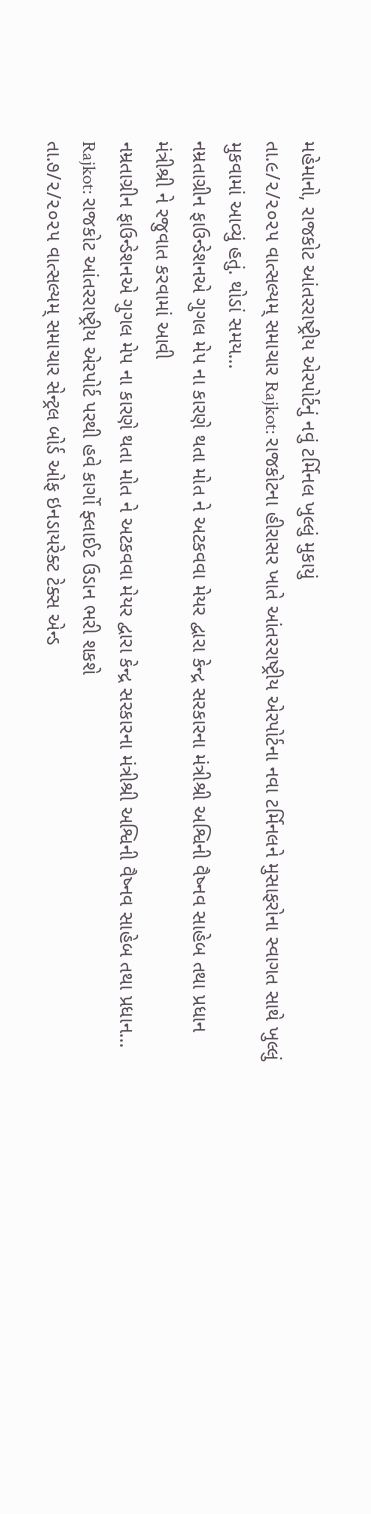મહેમાનો, રાજકોટ આંતરરાષ્ટ્રીય એરપોર્ટનું નવું ટર્મિનલ ખુલ્લું મુકાયું
તા.૯/૨/૨૦૨૫ વાત્સલ્યમ્ સમાચાર Rajkot: રાજકોટના હીરાસર ખાતે આંતરરાષ્ટ્રીય એરપોર્ટના નવા ટર્મિનલને મુસાફરોના સ્વાગત સાથે ખુલ્લું મુકવામાં આવ્યું હતું. થોડાં સમય…
નમ્રતાગ્રીન ફાઉન્ડેશનએ ગુગલ મેપ ના કારણે થતા મોત ને અટકવવા મેયર દ્વારા કેન્દ્ર સરકારના મંત્રીશ્રી અશ્વિની વૈષ્નવ સાહેબ તથા પ્રધાન મંત્રીશ્રી ને રજુવાત કરવામાં આવી
નમ્રતાગ્રીન ફાઉન્ડેશનએ ગુગલ મેપ ના કારણે થતા મોત ને અટકવવા મેયર દ્વારા કેન્દ્ર સરકારના મંત્રીશ્રી અશ્વિની વૈષ્નવ સાહેબ તથા પ્રધાન…
Rajkot: રાજકોટ આંતરરાષ્ટ્રીય એરપોર્ટ પરથી હવે કાર્ગો ફ્લાઈટ ઉડાન ભરી શકશે
તા.૭/૨/૨૦૨૫ વાત્સલ્યમ્ સમાચાર સેન્ટ્રલ બોર્ડ ઓફ ઇનડાયરેક્ટ ટેક્સ એન્ડ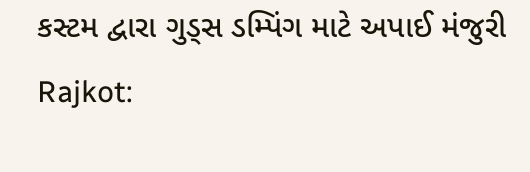કસ્ટમ દ્વારા ગુડ્સ ડમ્પિંગ માટે અપાઈ મંજુરી Rajkot: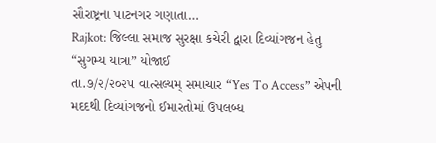સૌરાષ્ટ્રના પાટનગર ગણાતા…
Rajkot: જિલ્લા સમાજ સુરક્ષા કચેરી દ્વારા દિવ્યાંગજન હેતુ “સુગમ્ય યાત્રા” યોજાઈ
તા.૭/૨/૨૦૨૫ વાત્સલ્યમ્ સમાચાર “Yes To Access” એપની મદદથી દિવ્યાંગજનો ઈમારતોમાં ઉપલબ્ધ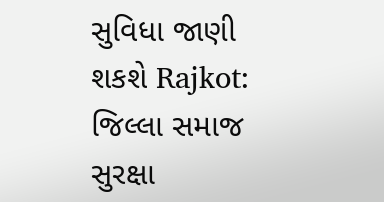સુવિધા જાણી શકશે Rajkot: જિલ્લા સમાજ સુરક્ષા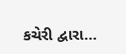કચેરી દ્વારા…